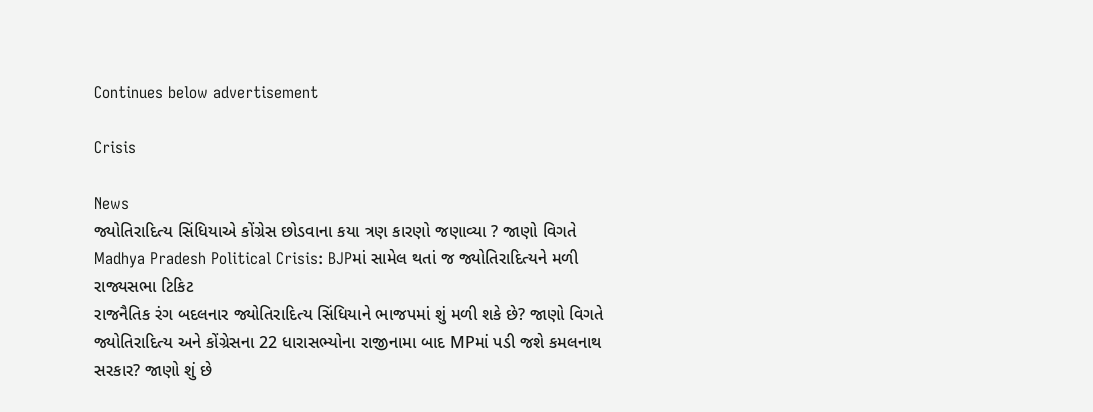Continues below advertisement

Crisis

News
જ્યોતિરાદિત્ય સિંધિયાએ કોંગ્રેસ છોડવાના કયા ત્રણ કારણો જણાવ્યા ? જાણો વિગતે
Madhya Pradesh Political Crisis: BJPમાં સામેલ થતાં જ જ્યોતિરાદિત્યને મળી રાજ્યસભા ટિકિટ
રાજનૈતિક રંગ બદલનાર જ્યોતિરાદિત્ય સિંધિયાને ભાજપમાં શું મળી શકે છે? જાણો વિગતે
જ્યોતિરાદિત્ય અને કોંગ્રેસના 22 ધારાસભ્યોના રાજીનામા બાદ MPમાં પડી જશે કમલનાથ સરકાર? જાણો શું છે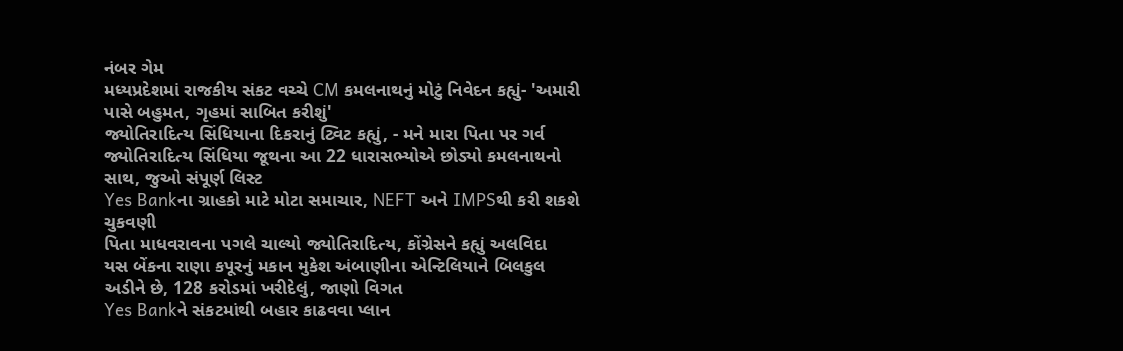નંબર ગેમ
મધ્યપ્રદેશમાં રાજકીય સંકટ વચ્ચે CM કમલનાથનું મોટું નિવેદન કહ્યું- 'અમારી પાસે બહુમત, ગૃહમાં સાબિત કરીશું'
જ્યોતિરાદિત્ય સિંધિયાના દિકરાનું ટ્વિટ કહ્યું, - મને મારા પિતા પર ગર્વ
જ્યોતિરાદિત્ય સિંધિયા જૂથના આ 22 ધારાસભ્યોએ છોડ્યો કમલનાથનો સાથ, જુઓ સંપૂર્ણ લિસ્ટ
Yes Bankના ગ્રાહકો માટે મોટા સમાચાર, NEFT અને IMPSથી કરી શકશે ચુકવણી
પિતા માધવરાવના પગલે ચાલ્યો જ્યોતિરાદિત્ય, કોંગ્રેસને કહ્યું અલવિદા
યસ બેંકના રાણા કપૂરનું મકાન મુકેશ અંબાણીના એન્ટિલિયાને બિલકુલ અડીને છે, 128 કરોડમાં ખરીદેલું, જાણો વિગત
Yes Bankને સંકટમાંથી બહાર કાઢવવા પ્લાન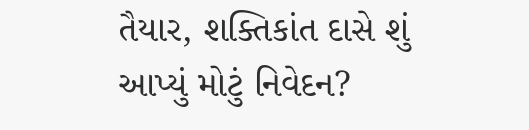તૈયાર, શક્તિકાંત દાસે શું આપ્યું મોટું નિવેદન?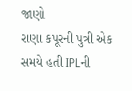જાણો
રાણા કપૂરની પુત્રી એક સમયે હતી IPLની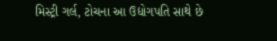મિસ્ટ્રી ગર્લ, ટોચના આ ઉદ્યોગપતિ સાથે છે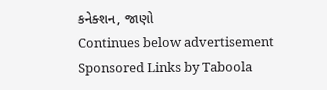કનેક્શન, જાણો
Continues below advertisement
Sponsored Links by Taboola